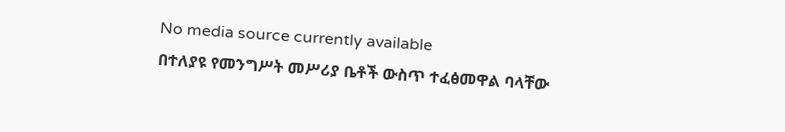No media source currently available
በተለያዩ የመንግሥት መሥሪያ ቤቶች ውስጥ ተፈፅመዋል ባላቸው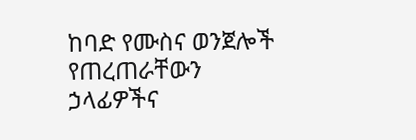ከባድ የሙስና ወንጀሎች የጠረጠራቸውን ኃላፊዎችና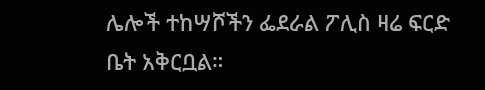ሌሎች ተከሣሾችን ፌደራል ፖሊስ ዛሬ ፍርድ ቤት አቅርቧል።